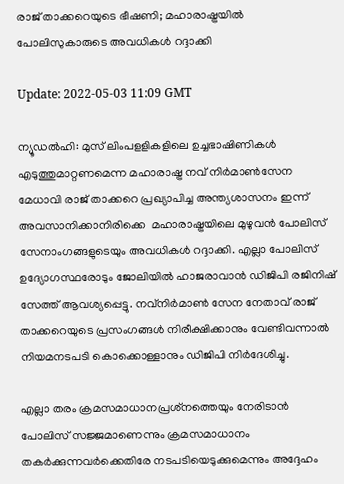രാജ് താക്കറെയുടെ ഭീഷണി; മഹാരാഷ്ട്രയില്‍ പോലിസുകാരുടെ അവധികള്‍ റദ്ദാക്കി

Update: 2022-05-03 11:09 GMT

ന്യൂഡല്‍ഹി: മുസ് ലിംപളളികളിലെ ഉച്ചഭാഷിണികള്‍ എടുത്തുമാറ്റണമെന്ന മഹാരാഷ്ട്ര നവ് നിര്‍മാണ്‍സേന മേധാവി രാജ് താക്കറെ പ്രഖ്യാപിച്ച അന്ത്യശാസനം ഇന്ന് അവസാനിക്കാനിരിക്കെ  മഹാരാഷ്ട്രയിലെ മുഴുവന്‍ പോലിസ് സേനാംഗങ്ങളുടെയും അവധികള്‍ റദ്ദാക്കി. എല്ലാ പോലിസ് ഉദ്യോഗസ്ഥരോടും ജോലിയില്‍ ഹാജരാവാന്‍ ഡിജിപി രജിനിഷ് സേത്ത് ആവശ്യപ്പെട്ടു. നവ്‌നിര്‍മാണ്‍ സേന നേതാവ് രാജ് താക്കറെയുടെ പ്രസംഗങ്ങള്‍ നിരീക്ഷിക്കാനും വേണ്ടിവന്നാല്‍ നിയമനടപടി കൊക്കൊള്ളാനും ഡിജിപി നിര്‍ദേശിച്ചു.

എല്ലാ തരം ക്രമസമാധാനപ്രശ്‌നത്തെയും നേരിടാന്‍ പോലിസ് സജ്ജമാണെന്നും ക്രമസമാധാനം തകര്‍ക്കുന്നവര്‍ക്കെതിരേ നടപടിയെടുക്കുമെന്നും അദ്ദേഹം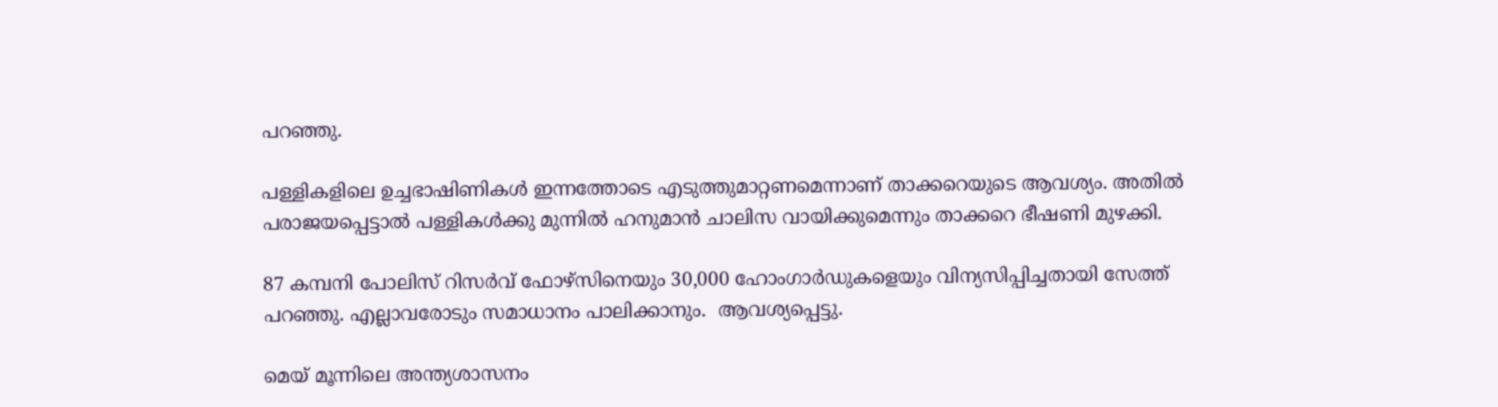പറഞ്ഞു.

പള്ളികളിലെ ഉച്ചഭാഷിണികള്‍ ഇന്നത്തോടെ എടുത്തുമാറ്റണമെന്നാണ് താക്കറെയുടെ ആവശ്യം. അതില്‍ പരാജയപ്പെട്ടാല്‍ പള്ളികള്‍ക്കു മുന്നില്‍ ഹനുമാന്‍ ചാലിസ വായിക്കുമെന്നും താക്കറെ ഭീഷണി മുഴക്കി.

87 കമ്പനി പോലിസ് റിസര്‍വ് ഫോഴ്‌സിനെയും 30,000 ഹോംഗാര്‍ഡുകളെയും വിന്യസിപ്പിച്ചതായി സേത്ത് പറഞ്ഞു. എല്ലാവരോടും സമാധാനം പാലിക്കാനും.  ആവശ്യപ്പെട്ടു.

മെയ് മൂന്നിലെ അന്ത്യശാസനം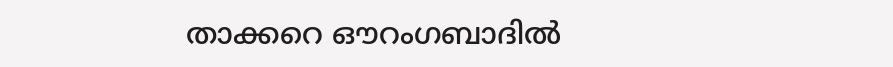താക്കറെ ഔറംഗബാദില്‍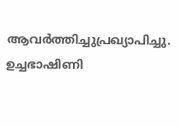ആവര്‍ത്തിച്ചുപ്രഖ്യാപിച്ചു. ഉച്ചഭാഷിണി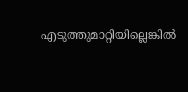എടുത്തുമാറ്റിയില്ലെങ്കില്‍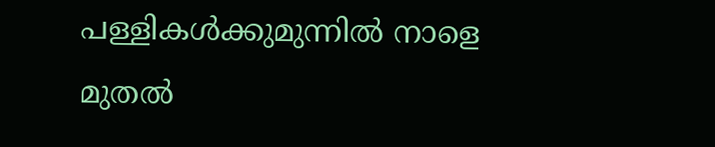പള്ളികള്‍ക്കുമുന്നില്‍ നാളെ മുതല്‍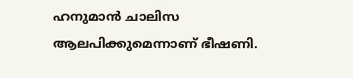ഹനുമാന്‍ ചാലിസ ആലപിക്കുമെന്നാണ് ഭീഷണി.